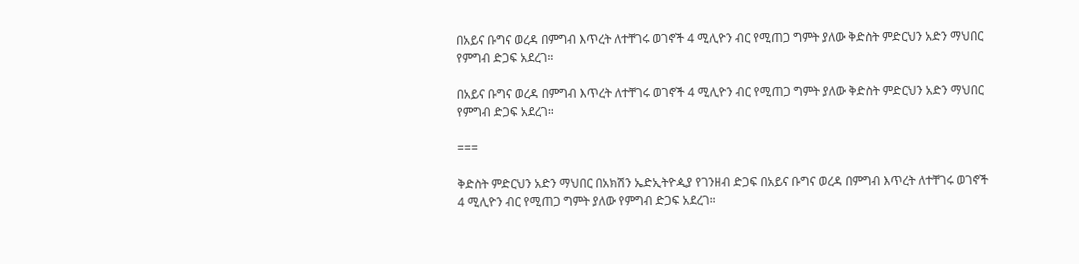በአይና ቡግና ወረዳ በምግብ እጥረት ለተቸገሩ ወገኖች 4 ሚሊዮን ብር የሚጠጋ ግምት ያለው ቅድስት ምድርህን አድን ማህበር የምግብ ድጋፍ አደረገ።

በአይና ቡግና ወረዳ በምግብ እጥረት ለተቸገሩ ወገኖች 4 ሚሊዮን ብር የሚጠጋ ግምት ያለው ቅድስት ምድርህን አድን ማህበር የምግብ ድጋፍ አደረገ።

===

ቅድስት ምድርህን አድን ማህበር በአክሽን ኤድኢትዮዺያ የገንዘብ ድጋፍ በአይና ቡግና ወረዳ በምግብ እጥረት ለተቸገሩ ወገኖች 4 ሚሊዮን ብር የሚጠጋ ግምት ያለው የምግብ ድጋፍ አደረገ።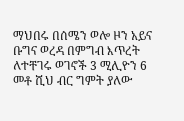ማህበሩ በሰሜን ወሎ ዞን አይና ቡግና ወረዳ በምግብ እጥረት ለተቸገሩ ወገኖች 3 ሚሊዮን 6 መቶ ሺህ ብር ግምት ያለው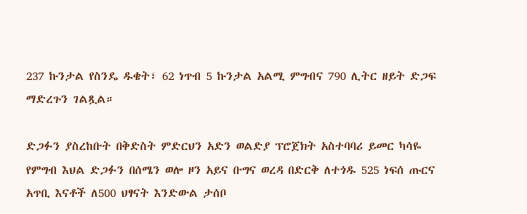237 ኩንታል የስንዴ ዱቄት፣ 62 ነጥብ 5 ኩንታል አልሚ ምግብና 790 ሊትር ዘይት ድጋፍ ማድረጉን ገልጿል።

ድጋፉን ያስረከቡት በቅድስት ምድርህን አድን ወልድያ ፕሮጀክት አስተባባሪ ይመር ካሳዬ የምግብ እህል ድጋፉን በሰሜን ወሎ ዞን አይና ቡግና ወረዳ በድርቅ ለተጎዱ 525 ነፍሰ ጡርና አጥቢ እናቶች ለ500 ህፃናት እንድውል ታሰቦ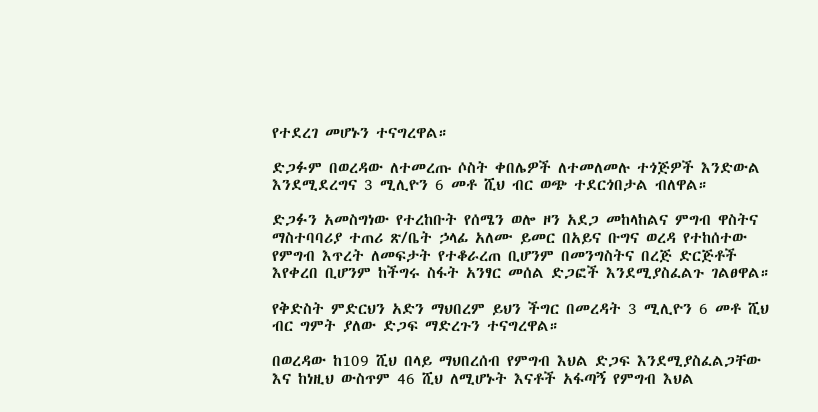የተደረገ መሆኑን ተናግረዋል።

ድጋፉም በወረዳው ለተመረጡ ሶስት ቀበሌዎች ለተመለመሉ ተጎጅዎች እንድውል እንደሚደረግና 3 ሚሊዮን 6 መቶ ሺህ ብር ወጭ ተደርጎበታል ብለዋል።

ድጋፉን አመስግነው የተረከቡት የሰሜን ወሎ ዞን አደጋ መከላከልና ምግብ ዋስትና ማስተባባሪያ ተጠሪ ጽ/ቤት ኃላፊ አለሙ ይመር በአይና ቡግና ወረዳ የተከሰተው የምግብ እጥረት ለመፍታት የተቆራረጠ ቢሆንም በመንግስትና በረጅ ድርጅቶች እየቀረበ ቢሆንም ከችግሩ ስፋት አንፃር መሰል ድጋፎች እንደሚያስፈልጉ ገልፀዋል።

የቅድስት ምድርህን አድን ማህበረም ይህን ችግር በመረዳት 3 ሚሊዮን 6 መቶ ሺህ ብር ግምት ያለው ድጋፍ ማድረጉን ተናግረዋል።

በወረዳው ከ109 ሺህ በላይ ማህበረሰብ የምግብ እህል ድጋፍ እንደሚያስፈልጋቸው እና ከነዚህ ውስጥም 46 ሺህ ለሚሆኑት እናቶች አፋጣኝ የምግብ እህል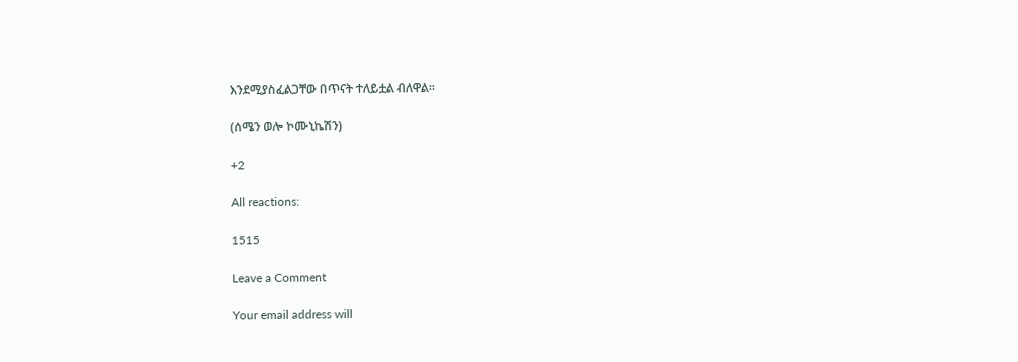እንደሚያስፈልጋቸው በጥናት ተለይቷል ብለዋል።

(ሰሜን ወሎ ኮሙኒኬሽን)

+2

All reactions:

1515

Leave a Comment

Your email address will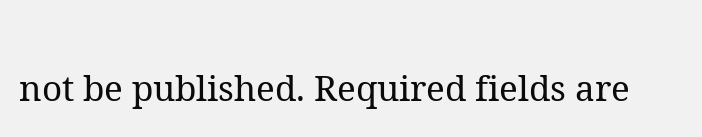not be published. Required fields are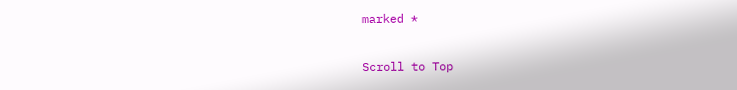marked *

Scroll to Top